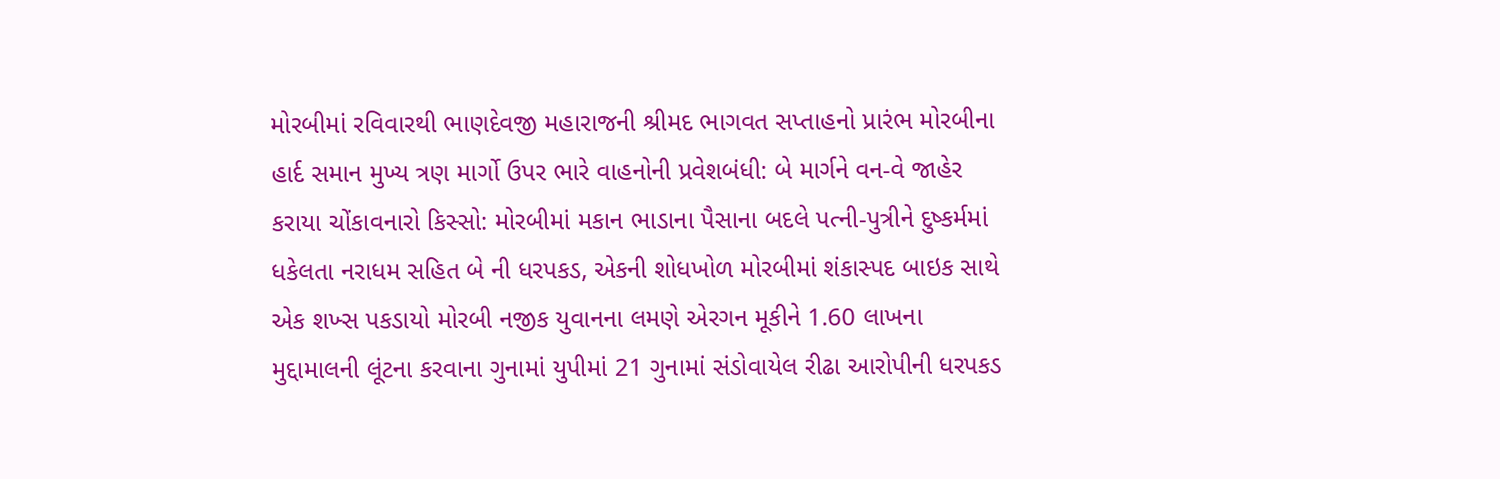મોરબીમાં રવિવારથી ભાણદેવજી મહારાજની શ્રીમદ ભાગવત સપ્તાહનો પ્રારંભ મોરબીના હાર્દ સમાન મુખ્ય ત્રણ માર્ગો ઉપર ભારે વાહનોની પ્રવેશબંધી: બે માર્ગને વન-વે જાહેર કરાયા ચોંકાવનારો કિસ્સો: મોરબીમાં મકાન ભાડાના પૈસાના બદલે પત્ની-પુત્રીને દુષ્કર્મમાં ધકેલતા નરાધમ સહિત બે ની ધરપકડ, એકની શોધખોળ મોરબીમાં શંકાસ્પદ બાઇક સાથે એક શખ્સ પકડાયો મોરબી નજીક યુવાનના લમણે એરગન મૂકીને 1.60 લાખના મુદ્દામાલની લૂંટના કરવાના ગુનામાં યુપીમાં 21 ગુનામાં સંડોવાયેલ રીઢા આરોપીની ધરપકડ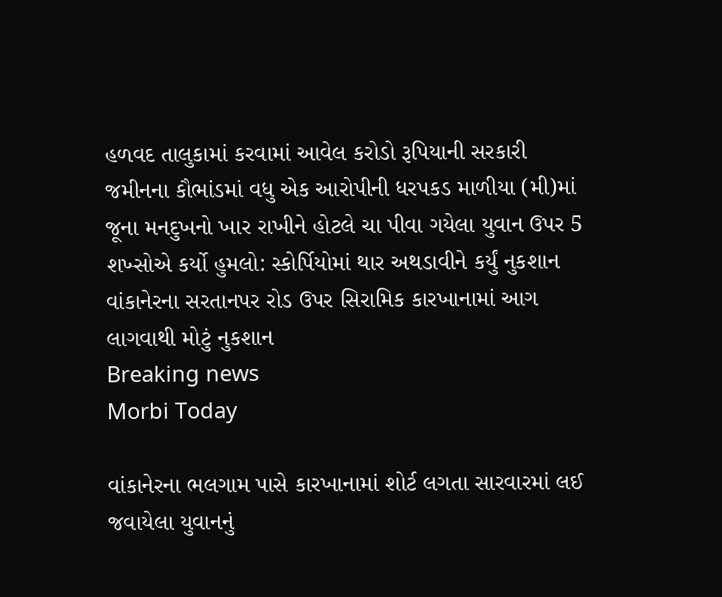હળવદ તાલુકામાં કરવામાં આવેલ કરોડો રૂપિયાની સરકારી જમીનના કૌભાંડમાં વધુ એક આરોપીની ધરપકડ માળીયા (મી)માં જૂના મનદુખનો ખાર રાખીને હોટલે ચા પીવા ગયેલા યુવાન ઉપર 5 શખ્સોએ કર્યો હુમલો: સ્કોર્પિયોમાં થાર અથડાવીને કર્યું નુકશાન વાંકાનેરના સરતાનપર રોડ ઉપર સિરામિક કારખાનામાં આગ લાગવાથી મોટું નુકશાન
Breaking news
Morbi Today

વાંકાનેરના ભલગામ પાસે કારખાનામાં શોર્ટ લગતા સારવારમાં લઈ જવાયેલા યુવાનનું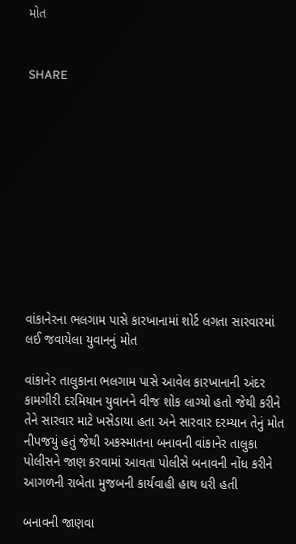મોત


SHARE











વાંકાનેરના ભલગામ પાસે કારખાનામાં શોર્ટ લગતા સારવારમાં લઈ જવાયેલા યુવાનનું મોત

વાંકાનેર તાલુકાના ભલગામ પાસે આવેલ કારખાનાની અંદર કામગીરી દરમિયાન યુવાનને વીજ શોક લાગ્યો હતો જેથી કરીને તેને સારવાર માટે ખસેડાયા હતા અને સારવાર દરમ્યાન તેનું મોત નીપજયું હતું જેથી અકસ્માતના બનાવની વાંકાનેર તાલુકા પોલીસને જાણ કરવામાં આવતા પોલીસે બનાવની નોંધ કરીને આગળની રાબેતા મુજબની કાર્યવાહી હાથ ધરી હતી

બનાવની જાણવા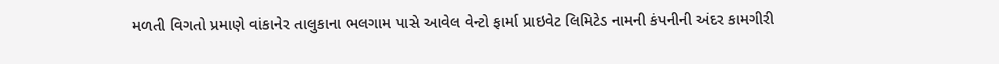મળતી વિગતો પ્રમાણે વાંકાનેર તાલુકાના ભલગામ પાસે આવેલ વેન્ટો ફાર્મા પ્રાઇવેટ લિમિટેડ નામની કંપનીની અંદર કામગીરી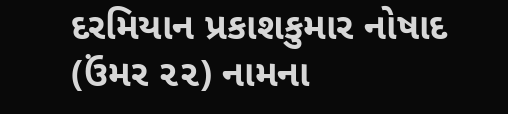દરમિયાન પ્રકાશકુમાર નોષાદ (ઉંમર ૨૨) નામના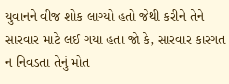યુવાનને વીજ શોક લાગ્યો હતો જેથી કરીને તેને સારવાર માટે લઈ ગયા હતા જો કે, સારવાર કારગત ન નિવડતા તેનું મોત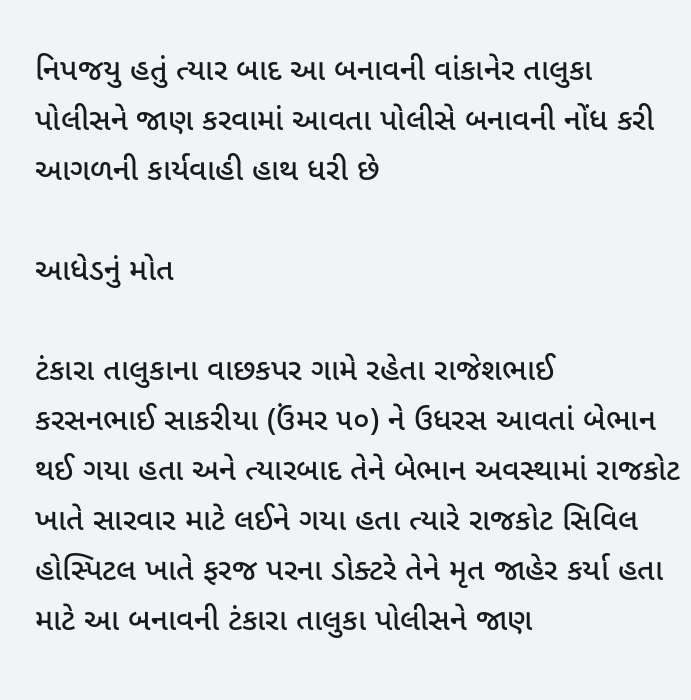નિપજયુ હતું ત્યાર બાદ આ બનાવની વાંકાનેર તાલુકા પોલીસને જાણ કરવામાં આવતા પોલીસે બનાવની નોંધ કરી આગળની કાર્યવાહી હાથ ધરી છે

આધેડનું મોત

ટંકારા તાલુકાના વાછકપર ગામે રહેતા રાજેશભાઈ કરસનભાઈ સાકરીયા (ઉંમર ૫૦) ને ઉધરસ આવતાં બેભાન થઈ ગયા હતા અને ત્યારબાદ તેને બેભાન અવસ્થામાં રાજકોટ ખાતે સારવાર માટે લઈને ગયા હતા ત્યારે રાજકોટ સિવિલ હોસ્પિટલ ખાતે ફરજ પરના ડોક્ટરે તેને મૃત જાહેર કર્યા હતા માટે આ બનાવની ટંકારા તાલુકા પોલીસને જાણ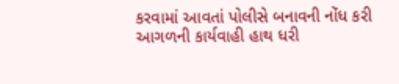કરવામાં આવતાં પોલીસે બનાવની નોંધ કરી આગળની કાર્યવાહી હાથ ધરી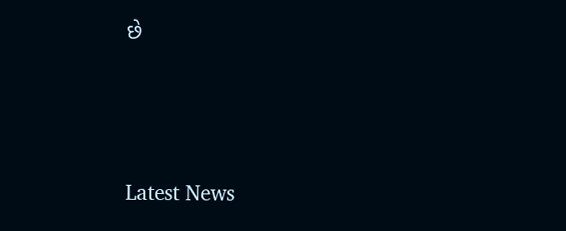છે






Latest News